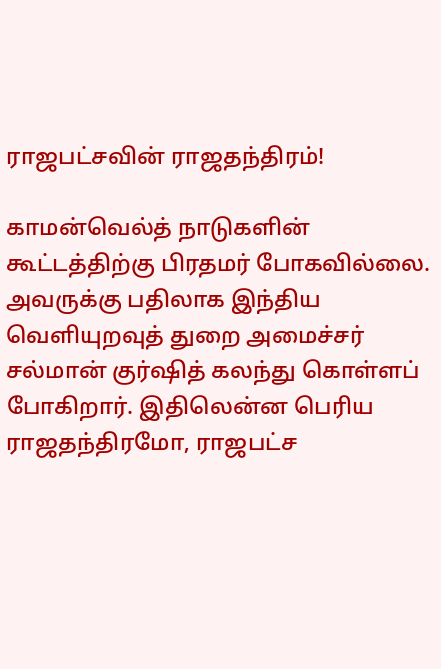ராஜபட்சவின் ராஜதந்திரம்!

காமன்வெல்த் நாடுகளின் கூட்டத்திற்கு பிரதமர் போகவில்லை. அவருக்கு பதிலாக இந்திய வெளியுறவுத் துறை அமைச்சர் சல்மான் குர்ஷித் கலந்து கொள்ளப் போகிறார். இதிலென்ன பெரிய ராஜதந்திரமோ, ராஜபட்ச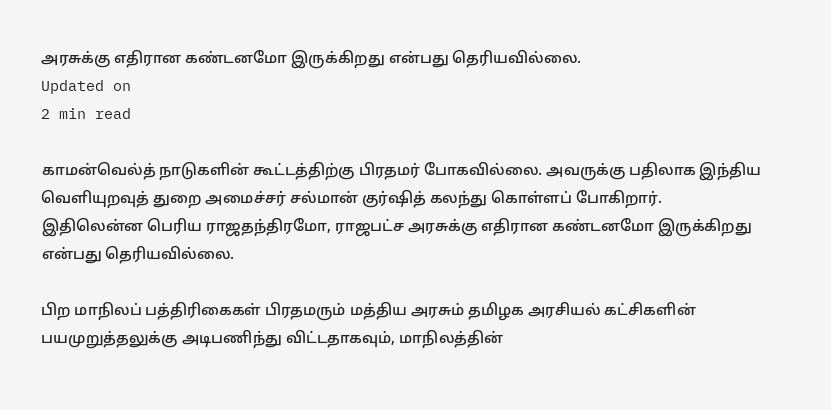அரசுக்கு எதிரான கண்டனமோ இருக்கிறது என்பது தெரியவில்லை.
Updated on
2 min read

காமன்வெல்த் நாடுகளின் கூட்டத்திற்கு பிரதமர் போகவில்லை. அவருக்கு பதிலாக இந்திய வெளியுறவுத் துறை அமைச்சர் சல்மான் குர்ஷித் கலந்து கொள்ளப் போகிறார். இதிலென்ன பெரிய ராஜதந்திரமோ, ராஜபட்ச அரசுக்கு எதிரான கண்டனமோ இருக்கிறது என்பது தெரியவில்லை.

பிற மாநிலப் பத்திரிகைகள் பிரதமரும் மத்திய அரசும் தமிழக அரசியல் கட்சிகளின் பயமுறுத்தலுக்கு அடிபணிந்து விட்டதாகவும், மாநிலத்தின்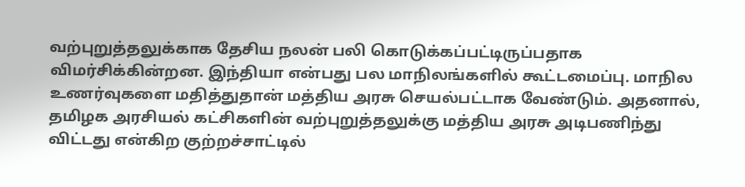வற்புறுத்தலுக்காக தேசிய நலன் பலி கொடுக்கப்பட்டிருப்பதாக விமர்சிக்கின்றன. இந்தியா என்பது பல மாநிலங்களில் கூட்டமைப்பு. மாநில உணர்வுகளை மதித்துதான் மத்திய அரசு செயல்பட்டாக வேண்டும். அதனால், தமிழக அரசியல் கட்சிகளின் வற்புறுத்தலுக்கு மத்திய அரசு அடிபணிந்து விட்டது என்கிற குற்றச்சாட்டில்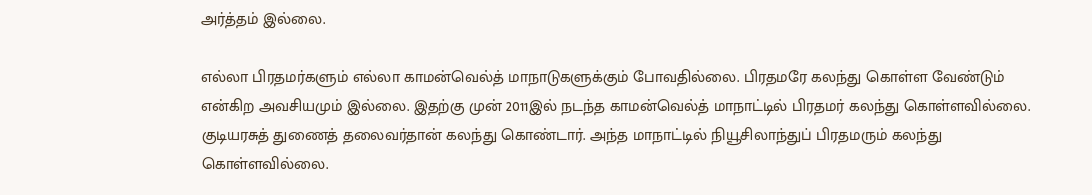அர்த்தம் இல்லை.

எல்லா பிரதமர்களும் எல்லா காமன்வெல்த் மாநாடுகளுக்கும் போவதில்லை. பிரதமரே கலந்து கொள்ள வேண்டும் என்கிற அவசியமும் இல்லை. இதற்கு முன் 2011இல் நடந்த காமன்வெல்த் மாநாட்டில் பிரதமர் கலந்து கொள்ளவில்லை. குடியரசுத் துணைத் தலைவர்தான் கலந்து கொண்டார். அந்த மாநாட்டில் நியூசிலாந்துப் பிரதமரும் கலந்து கொள்ளவில்லை.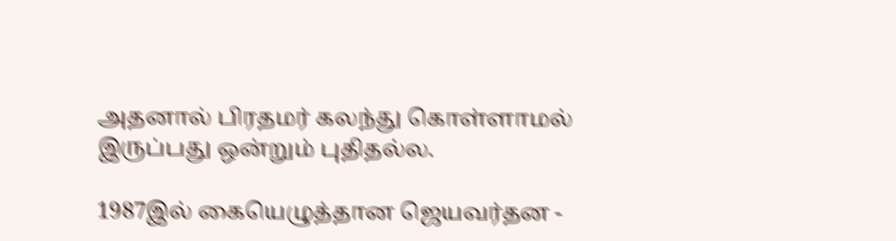அதனால் பிரதமர் கலந்து கொள்ளாமல் இருப்பது ஒன்றும் புதிதல்ல.

1987இல் கையெழுத்தான ஜெயவர்தன -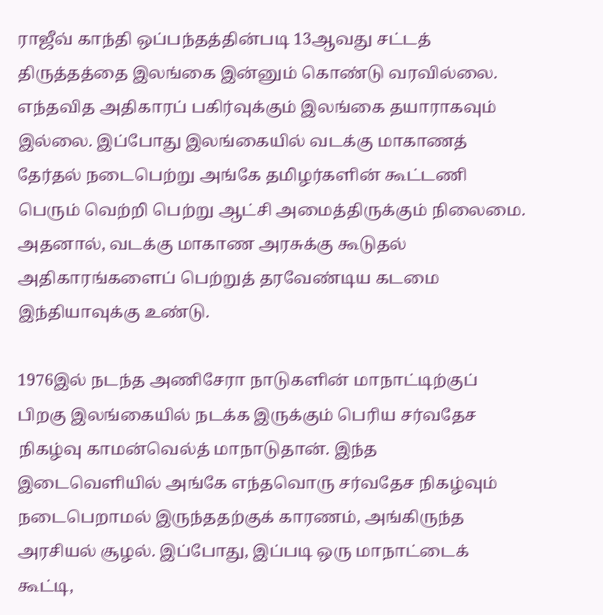ராஜீவ் காந்தி ஒப்பந்தத்தின்படி 13ஆவது சட்டத் திருத்தத்தை இலங்கை இன்னும் கொண்டு வரவில்லை. எந்தவித அதிகாரப் பகிர்வுக்கும் இலங்கை தயாராகவும் இல்லை. இப்போது இலங்கையில் வடக்கு மாகாணத் தேர்தல் நடைபெற்று அங்கே தமிழர்களின் கூட்டணி பெரும் வெற்றி பெற்று ஆட்சி அமைத்திருக்கும் நிலைமை. அதனால், வடக்கு மாகாண அரசுக்கு கூடுதல் அதிகாரங்களைப் பெற்றுத் தரவேண்டிய கடமை இந்தியாவுக்கு உண்டு.

1976இல் நடந்த அணிசேரா நாடுகளின் மாநாட்டிற்குப் பிறகு இலங்கையில் நடக்க இருக்கும் பெரிய சர்வதேச நிகழ்வு காமன்வெல்த் மாநாடுதான். இந்த இடைவெளியில் அங்கே எந்தவொரு சர்வதேச நிகழ்வும் நடைபெறாமல் இருந்ததற்குக் காரணம், அங்கிருந்த அரசியல் சூழல். இப்போது, இப்படி ஒரு மாநாட்டைக் கூட்டி,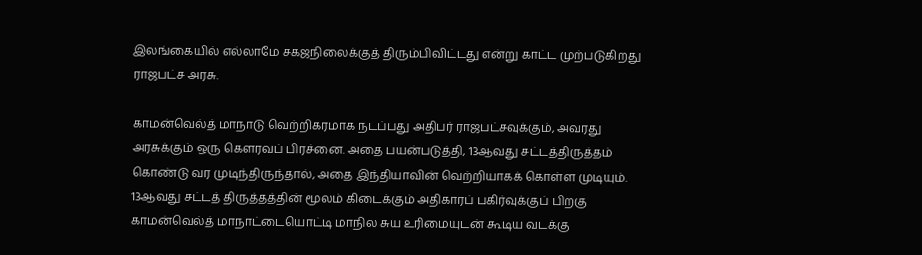இலங்கையில் எல்லாமே சகஜநிலைக்குத் திரும்பிவிட்டது என்று காட்ட முற்படுகிறது ராஜபட்ச அரசு.

காமன்வெல்த் மாநாடு வெற்றிகரமாக நடப்பது அதிபர் ராஜபட்சவுக்கும், அவரது அரசுக்கும் ஒரு கௌரவப் பிரச்னை. அதை பயன்படுத்தி, 13ஆவது சட்டத்திருத்தம் கொண்டு வர முடிந்திருந்தால், அதை இந்தியாவின் வெற்றியாகக் கொள்ள முடியும். 13ஆவது சட்டத் திருத்தத்தின் மூலம் கிடைக்கும் அதிகாரப் பகிர்வுக்குப் பிறகு காமன்வெல்த் மாநாட்டையொட்டி மாநில சுய உரிமையுடன் கூடிய வடக்கு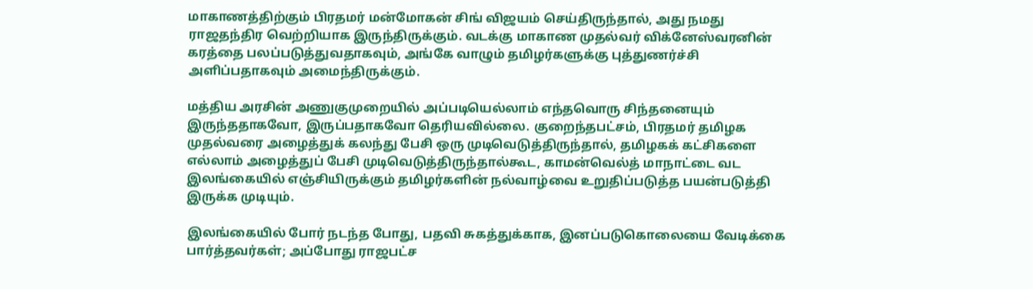மாகாணத்திற்கும் பிரதமர் மன்மோகன் சிங் விஜயம் செய்திருந்தால், அது நமது ராஜதந்திர வெற்றியாக இருந்திருக்கும். வடக்கு மாகாண முதல்வர் விக்னேஸ்வரனின் கரத்தை பலப்படுத்துவதாகவும், அங்கே வாழும் தமிழர்களுக்கு புத்துணர்ச்சி அளிப்பதாகவும் அமைந்திருக்கும்.

மத்திய அரசின் அணுகுமுறையில் அப்படியெல்லாம் எந்தவொரு சிந்தனையும் இருந்ததாகவோ, இருப்பதாகவோ தெரியவில்லை. குறைந்தபட்சம், பிரதமர் தமிழக முதல்வரை அழைத்துக் கலந்து பேசி ஒரு முடிவெடுத்திருந்தால், தமிழகக் கட்சிகளை எல்லாம் அழைத்துப் பேசி முடிவெடுத்திருந்தால்கூட, காமன்வெல்த் மாநாட்டை வட இலங்கையில் எஞ்சியிருக்கும் தமிழர்களின் நல்வாழ்வை உறுதிப்படுத்த பயன்படுத்தி இருக்க முடியும்.

இலங்கையில் போர் நடந்த போது, பதவி சுகத்துக்காக, இனப்படுகொலையை வேடிக்கை பார்த்தவர்கள்; அப்போது ராஜபட்ச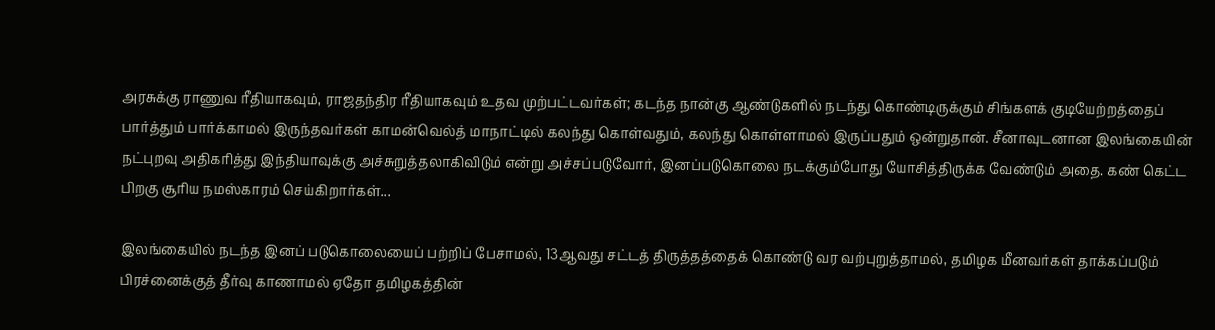அரசுக்கு ராணுவ ரீதியாகவும், ராஜதந்திர ரீதியாகவும் உதவ முற்பட்டவர்கள்; கடந்த நான்கு ஆண்டுகளில் நடந்து கொண்டிருக்கும் சிங்களக் குடியேற்றத்தைப் பார்த்தும் பார்க்காமல் இருந்தவர்கள் காமன்வெல்த் மாநாட்டில் கலந்து கொள்வதும், கலந்து கொள்ளாமல் இருப்பதும் ஒன்றுதான். சீனாவுடனான இலங்கையின் நட்புறவு அதிகரித்து இந்தியாவுக்கு அச்சுறுத்தலாகிவிடும் என்று அச்சப்படுவோர், இனப்படுகொலை நடக்கும்போது யோசித்திருக்க வேண்டும் அதை. கண் கெட்ட பிறகு சூரிய நமஸ்காரம் செய்கிறார்கள்...

இலங்கையில் நடந்த இனப் படுகொலையைப் பற்றிப் பேசாமல், 13ஆவது சட்டத் திருத்தத்தைக் கொண்டு வர வற்புறுத்தாமல், தமிழக மீனவர்கள் தாக்கப்படும் பிரச்னைக்குத் தீர்வு காணாமல் ஏதோ தமிழகத்தின்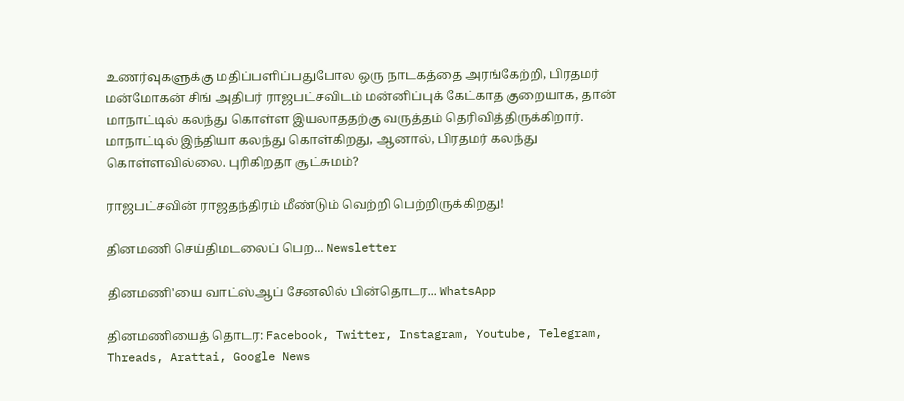உணர்வுகளுக்கு மதிப்பளிப்பதுபோல ஒரு நாடகத்தை அரங்கேற்றி, பிரதமர் மன்மோகன் சிங் அதிபர் ராஜபட்சவிடம் மன்னிப்புக் கேட்காத குறையாக, தான் மாநாட்டில் கலந்து கொள்ள இயலாததற்கு வருத்தம் தெரிவித்திருக்கிறார். மாநாட்டில் இந்தியா கலந்து கொள்கிறது, ஆனால், பிரதமர் கலந்து கொள்ளவில்லை. புரிகிறதா சூட்சுமம்?

ராஜபட்சவின் ராஜதந்திரம் மீண்டும் வெற்றி பெற்றிருக்கிறது!

தினமணி செய்திமடலைப் பெற... Newsletter

தினமணி'யை வாட்ஸ்ஆப் சேனலில் பின்தொடர... WhatsApp

தினமணியைத் தொடர: Facebook, Twitter, Instagram, Youtube, Telegram, Threads, Arattai, Google News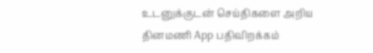உடனுக்குடன் செய்திகளை அறிய தினமணி App பதிவிறக்கம்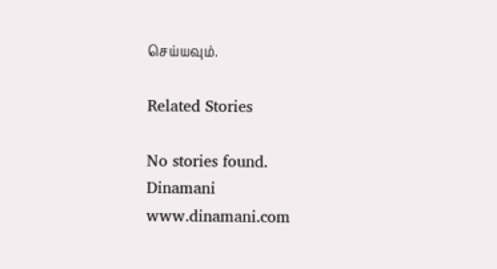செய்யவும்.

Related Stories

No stories found.
Dinamani
www.dinamani.com